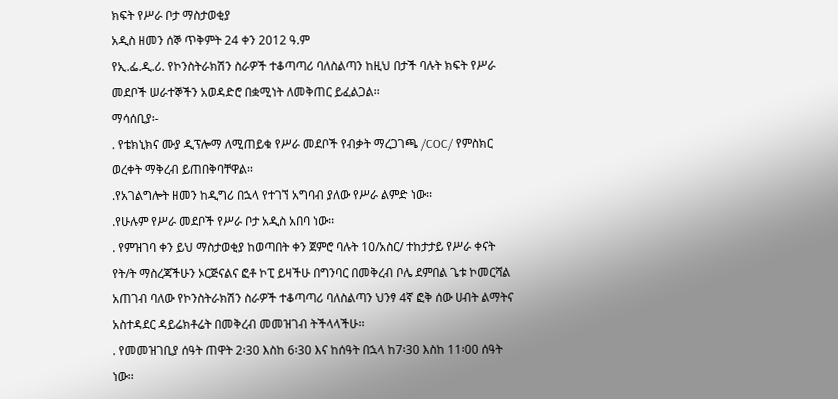ክፍት የሥራ ቦታ ማስታወቂያ
አዲስ ዘመን ሰኞ ጥቅምት 24 ቀን 2012 ዓ.ም
የኢ.ፌ.ዲ.ሪ. የኮንስትራክሽን ስራዎች ተቆጣጣሪ ባለስልጣን ከዚህ በታች ባሉት ክፍት የሥራ መደቦች ሠራተኞችን አወዳድሮ በቋሚነት ለመቅጠር ይፈልጋል፡፡
ማሳሰቢያ፡-
. የቴክኒክና ሙያ ዲፕሎማ ለሚጠይቁ የሥራ መደቦች የብቃት ማረጋገጫ /COC/ የምስክር ወረቀት ማቅረብ ይጠበቅባቸዋል፡፡
.የአገልግሎት ዘመን ከዲግሪ በኋላ የተገኘ አግባብ ያለው የሥራ ልምድ ነው፡፡
.የሁሉም የሥራ መደቦች የሥራ ቦታ አዲስ አበባ ነው፡፡
. የምዝገባ ቀን ይህ ማስታወቂያ ከወጣበት ቀን ጀምሮ ባሉት 10/አስር/ ተከታታይ የሥራ ቀናት የት/ት ማስረጃችሁን ኦርጅናልና ፎቶ ኮፒ ይዛችሁ በግንባር በመቅረብ ቦሌ ደምበል ጌቱ ኮመርሻል አጠገብ ባለው የኮንስትራክሽን ስራዎች ተቆጣጣሪ ባለስልጣን ህንፃ 4ኛ ፎቅ ሰው ሀብት ልማትና አስተዳደር ዳይሬክቶሬት በመቅረብ መመዝገብ ትችላላችሁ፡፡
. የመመዝገቢያ ሰዓት ጠዋት 2፡30 እስከ 6፡30 እና ከሰዓት በኋላ ከ7፡30 እስከ 11፡00 ሰዓት ነው፡፡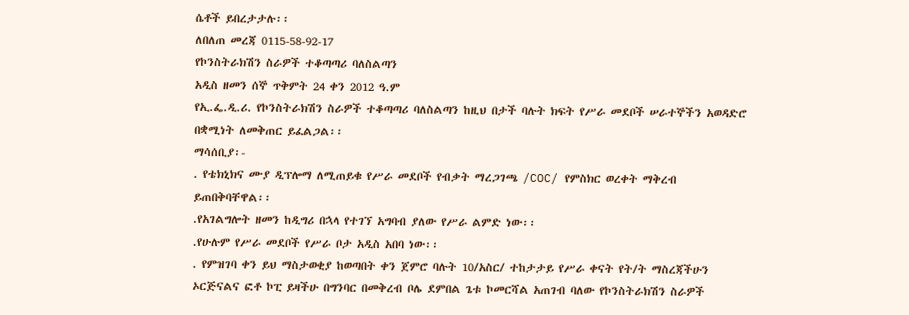ሴቶች ይበረታታሉ፡፡
ለበለጠ መረጃ 0115-58-92-17
የኮንስትራክሽን ስራዎች ተቆጣጣሪ ባለስልጣን
አዲስ ዘመን ሰኞ ጥቅምት 24 ቀን 2012 ዓ.ም
የኢ.ፌ.ዲ.ሪ. የኮንስትራክሽን ስራዎች ተቆጣጣሪ ባለስልጣን ከዚህ በታች ባሉት ክፍት የሥራ መደቦች ሠራተኞችን አወዳድሮ በቋሚነት ለመቅጠር ይፈልጋል፡፡
ማሳሰቢያ፡-
. የቴክኒክና ሙያ ዲፕሎማ ለሚጠይቁ የሥራ መደቦች የብቃት ማረጋገጫ /COC/ የምስክር ወረቀት ማቅረብ ይጠበቅባቸዋል፡፡
.የአገልግሎት ዘመን ከዲግሪ በኋላ የተገኘ አግባብ ያለው የሥራ ልምድ ነው፡፡
.የሁሉም የሥራ መደቦች የሥራ ቦታ አዲስ አበባ ነው፡፡
. የምዝገባ ቀን ይህ ማስታወቂያ ከወጣበት ቀን ጀምሮ ባሉት 10/አስር/ ተከታታይ የሥራ ቀናት የት/ት ማስረጃችሁን ኦርጅናልና ፎቶ ኮፒ ይዛችሁ በግንባር በመቅረብ ቦሌ ደምበል ጌቱ ኮመርሻል አጠገብ ባለው የኮንስትራክሽን ስራዎች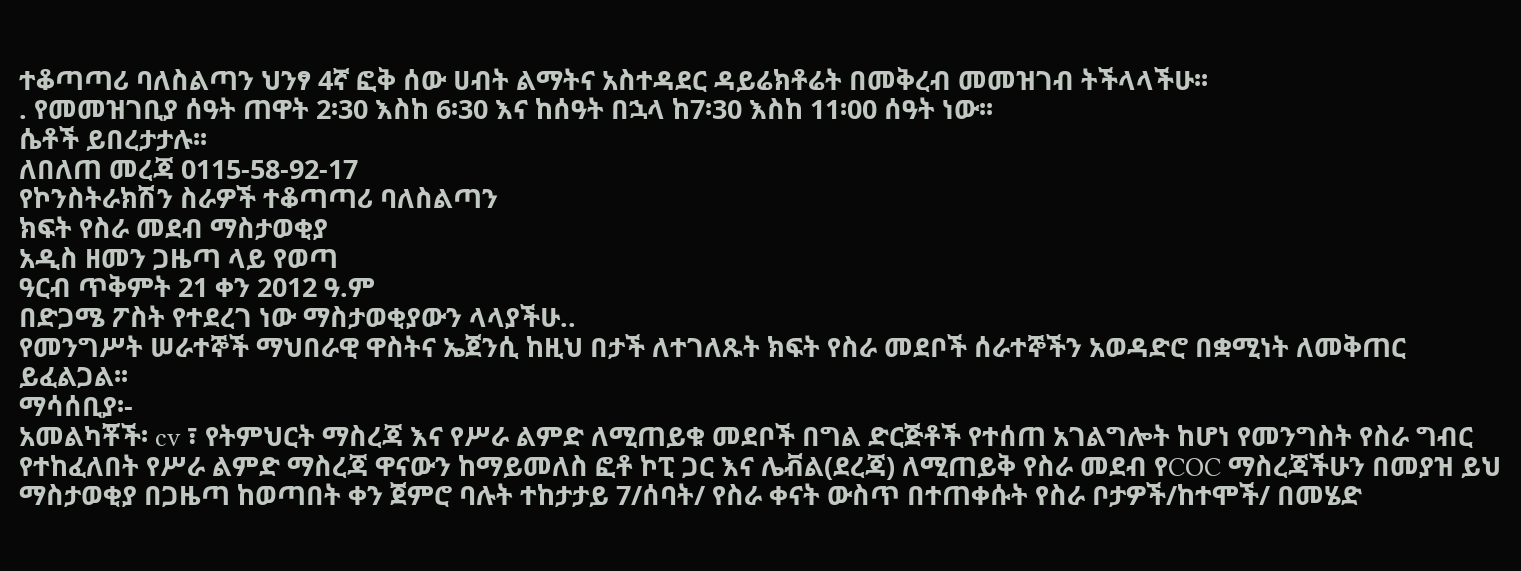ተቆጣጣሪ ባለስልጣን ህንፃ 4ኛ ፎቅ ሰው ሀብት ልማትና አስተዳደር ዳይሬክቶሬት በመቅረብ መመዝገብ ትችላላችሁ፡፡
. የመመዝገቢያ ሰዓት ጠዋት 2፡30 እስከ 6፡30 እና ከሰዓት በኋላ ከ7፡30 እስከ 11፡00 ሰዓት ነው፡፡
ሴቶች ይበረታታሉ፡፡
ለበለጠ መረጃ 0115-58-92-17
የኮንስትራክሽን ስራዎች ተቆጣጣሪ ባለስልጣን
ክፍት የስራ መደብ ማስታወቂያ
አዲስ ዘመን ጋዜጣ ላይ የወጣ
ዓርብ ጥቅምት 21 ቀን 2012 ዓ.ም
በድጋሜ ፖስት የተደረገ ነው ማስታወቂያውን ላላያችሁ..
የመንግሥት ሠራተኞች ማህበራዊ ዋስትና ኤጀንሲ ከዚህ በታች ለተገለጹት ክፍት የስራ መደቦች ሰራተኞችን አወዳድሮ በቋሚነት ለመቅጠር ይፈልጋል፡፡
ማሳሰቢያ፡-
አመልካቾች፡ cv ፣ የትምህርት ማስረጃ እና የሥራ ልምድ ለሚጠይቁ መደቦች በግል ድርጅቶች የተሰጠ አገልግሎት ከሆነ የመንግስት የስራ ግብር የተከፈለበት የሥራ ልምድ ማስረጃ ዋናውን ከማይመለስ ፎቶ ኮፒ ጋር እና ሌቭል(ደረጃ) ለሚጠይቅ የስራ መደብ የCOC ማስረጃችሁን በመያዝ ይህ ማስታወቂያ በጋዜጣ ከወጣበት ቀን ጀምሮ ባሉት ተከታታይ 7/ሰባት/ የስራ ቀናት ውስጥ በተጠቀሱት የስራ ቦታዎች/ከተሞች/ በመሄድ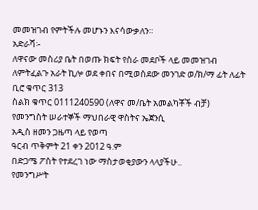መመዝገብ የምትችሉ መሆኑን እናሳውቃለን።
አድራሻ፡-
ለዋናው መስሪያ ቤት በወጡ ክፍት የስራ መደቦች ላይ መመዝገብ ለምትፈልጉ አራት ኪሎ ወደ ቀበና በሚወስደው መንገድ ወ/ክ/ማ ፊት ለፊት ቢሮ ቁጥር 313
ስልክ ቁጥር 0111240590 (ለዋና መ/ቤት አመልካቾች ብቻ)
የመንግስት ሠራተኞች ማህበራዊ ዋስትና ኤጀንሲ
አዲስ ዘመን ጋዜጣ ላይ የወጣ
ዓርብ ጥቅምት 21 ቀን 2012 ዓ.ም
በድጋሜ ፖስት የተደረገ ነው ማስታወቂያውን ላላያችሁ..
የመንግሥት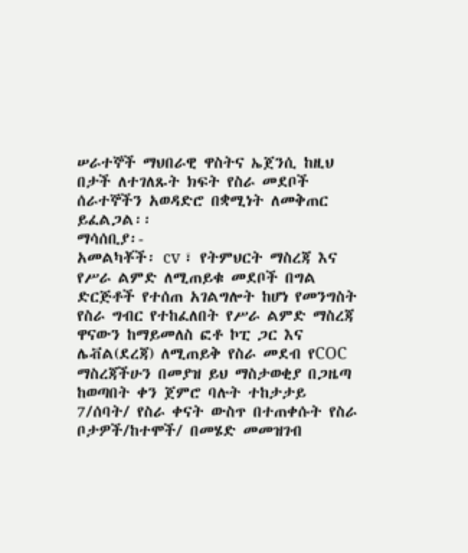ሠራተኞች ማህበራዊ ዋስትና ኤጀንሲ ከዚህ በታች ለተገለጹት ክፍት የስራ መደቦች ሰራተኞችን አወዳድሮ በቋሚነት ለመቅጠር ይፈልጋል፡፡
ማሳሰቢያ፡-
አመልካቾች፡ cv ፣ የትምህርት ማስረጃ እና የሥራ ልምድ ለሚጠይቁ መደቦች በግል ድርጅቶች የተሰጠ አገልግሎት ከሆነ የመንግስት የስራ ግብር የተከፈለበት የሥራ ልምድ ማስረጃ ዋናውን ከማይመለስ ፎቶ ኮፒ ጋር እና ሌቭል(ደረጃ) ለሚጠይቅ የስራ መደብ የCOC ማስረጃችሁን በመያዝ ይህ ማስታወቂያ በጋዜጣ ከወጣበት ቀን ጀምሮ ባሉት ተከታታይ 7/ሰባት/ የስራ ቀናት ውስጥ በተጠቀሱት የስራ ቦታዎች/ከተሞች/ በመሄድ መመዝገብ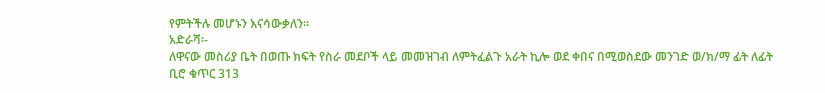የምትችሉ መሆኑን እናሳውቃለን።
አድራሻ፡-
ለዋናው መስሪያ ቤት በወጡ ክፍት የስራ መደቦች ላይ መመዝገብ ለምትፈልጉ አራት ኪሎ ወደ ቀበና በሚወስደው መንገድ ወ/ክ/ማ ፊት ለፊት ቢሮ ቁጥር 313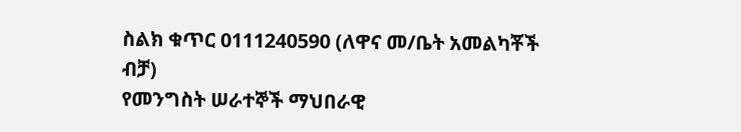ስልክ ቁጥር 0111240590 (ለዋና መ/ቤት አመልካቾች ብቻ)
የመንግስት ሠራተኞች ማህበራዊ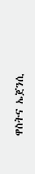ዋስትና ኤጀንሲ